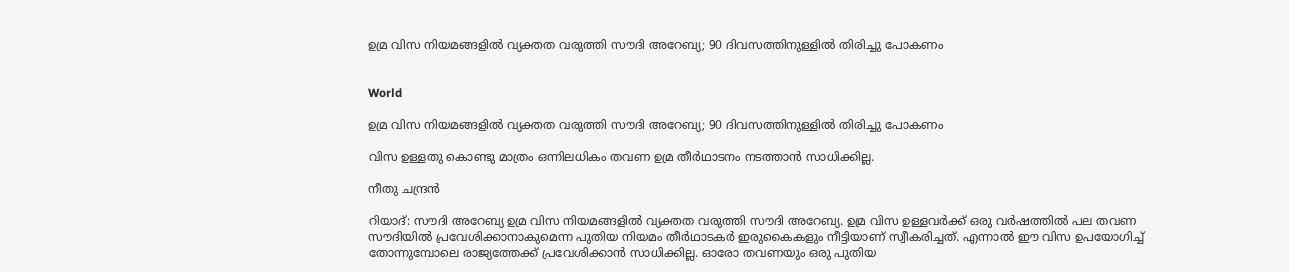ഉമ്ര വിസ നിയമങ്ങളിൽ വ്യക്തത വരുത്തി സൗദി അറേബ്യ; 90 ദിവസത്തിനുള്ളിൽ തിരിച്ചു പോകണം


World

ഉമ്ര വിസ നിയമങ്ങളിൽ വ്യക്തത വരുത്തി സൗദി അറേബ്യ; 90 ദിവസത്തിനുള്ളിൽ തിരിച്ചു പോകണം

വിസ ഉള്ളതു കൊണ്ടു മാത്രം ഒന്നിലധികം തവണ ഉമ്ര തീർഥാടനം നടത്താൻ സാധിക്കില്ല.

നീതു ചന്ദ്രൻ

റിയാദ്: സൗദി അറേബ്യ ഉമ്ര വിസ നിയമങ്ങളിൽ വ്യക്തത വരുത്തി സൗദി അറേബ്യ. ഉമ്ര വിസ ഉള്ളവർക്ക് ഒരു വർഷത്തിൽ പല തവണ സൗദിയിൽ പ്രവേശിക്കാനാകുമെന്ന പുതിയ നിയമം തീർഥാടകർ ഇരുകൈകളും നീട്ടിയാണ് സ്വീകരിച്ചത്. എന്നാൽ ഈ വിസ ഉപയോഗിച്ച് തോന്നുമ്പോലെ രാജ്യത്തേക്ക് പ്രവേശിക്കാൻ സാധിക്കില്ല. ഓരോ തവണയും ഒരു പുതിയ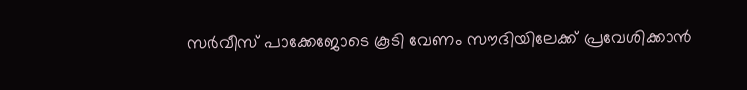സർവീസ് പാക്കേജോടെ കൂടി വേണം സൗദിയിലേക്ക് പ്രവേശിക്കാൻ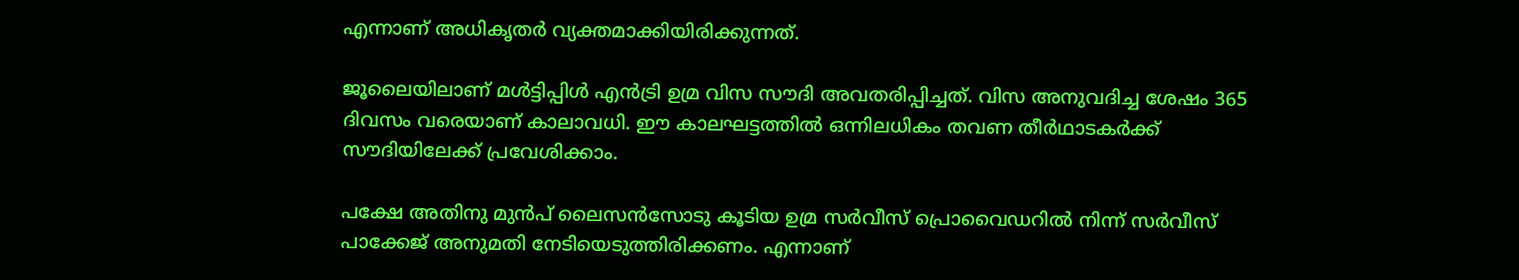എന്നാണ് അധികൃതർ വ്യക്തമാക്കിയിരിക്കുന്നത്.

ജൂലൈയിലാണ് ‌മൾട്ടിപ്പിൾ എൻട്രി ഉമ്ര വിസ സൗദി അവതരിപ്പിച്ചത്. വിസ അനുവദിച്ച ശേഷം 365 ദിവസം വരെയാണ് കാലാവധി. ഈ കാലഘട്ടത്തിൽ ഒന്നിലധികം തവണ തീർഥാടകർക്ക് സൗദിയിലേക്ക് പ്രവേശിക്കാം.

പക്ഷേ അതിനു മുൻപ് ലൈസൻസോടു കൂടിയ ഉമ്ര സർവീസ് പ്രൊവൈഡറിൽ നിന്ന് സർവീസ് പാക്കേജ് അനുമതി നേടിയെടുത്തിരിക്കണം. എന്നാണ്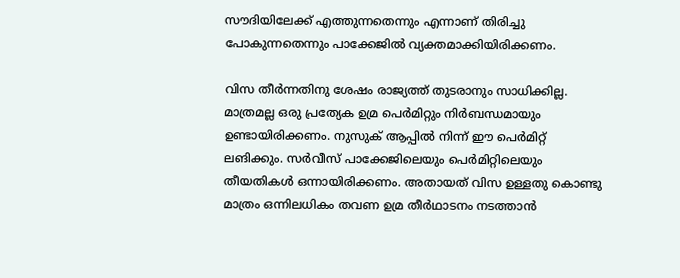സൗദിയിലേക്ക് എത്തുന്നതെന്നും എന്നാണ് തിരിച്ചു പോകുന്നതെന്നും പാക്കേജിൽ വ്യക്തമാക്കിയിരിക്കണം.

വിസ തീർന്നതിനു ശേഷം രാജ്യത്ത് തുടരാനും സാധിക്കില്ല. മാത്രമല്ല ഒരു പ്രത്യേക ഉമ്ര പെർമിറ്റും നിർബന്ധമായും ഉണ്ടായിരിക്കണം. നുസുക് ആപ്പിൽ നിന്ന് ഈ പെർമിറ്റ് ലങിക്കും. സർവീസ് പാക്കേജിലെയും പെർമിറ്റിലെയും തീയതികൾ ഒന്നായിരിക്കണം. അതായത് വിസ ഉള്ളതു കൊണ്ടു മാത്രം ഒന്നിലധികം തവണ ഉമ്ര തീർഥാടനം നടത്താൻ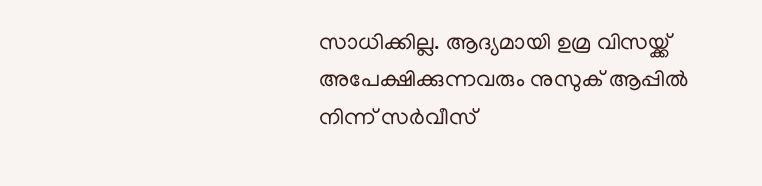സാധിക്കില്ല. ആദ്യമായി ഉമ്ര വിസയ്ക്ക് അപേക്ഷിക്കുന്നവരും നുസുക് ആപ്പിൽ നിന്ന് സർവീസ്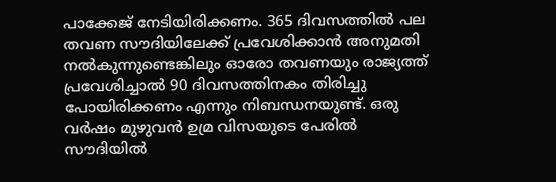പാക്കേജ് നേടിയിരിക്കണം. 365 ദിവസത്തിൽ പല തവണ സൗദിയിലേക്ക് പ്രവേശിക്കാൻ അനുമതി നൽകുന്നുണ്ടെങ്കിലും ഓരോ തവണയും രാജ്യത്ത് പ്രവേശിച്ചാൽ 90 ദിവസത്തിനകം തിരിച്ചു പോയിരിക്കണം എന്നും നിബന്ധനയുണ്ട്. ഒരു വർഷം മുഴുവൻ ഉമ്ര വിസയുടെ പേരിൽ സൗദിയിൽ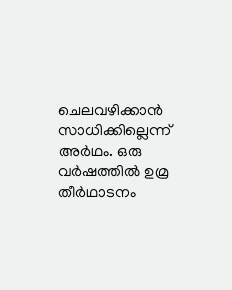ചെലവഴിക്കാൻ സാധിക്കില്ലെന്ന് അർഥം. ഒരു വർഷത്തിൽ ഉമ്ര തീർഥാടനം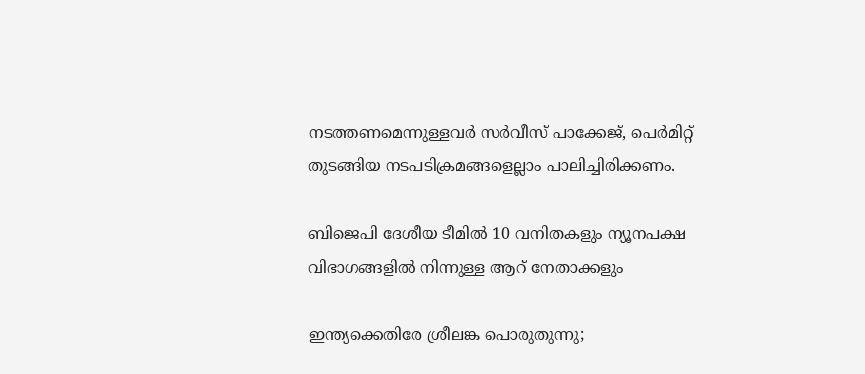നടത്തണമെന്നുള്ളവർ സർവീസ് പാക്കേജ്, പെർമിറ്റ് തുടങ്ങിയ നടപടിക്രമങ്ങളെല്ലാം പാലിച്ചിരിക്കണം.

ബിജെപി ദേശീയ ടീമിൽ 10 വനിതകളും ന്യൂനപക്ഷ വിഭാഗങ്ങളിൽ നിന്നുള്ള ആറ് നേതാക്കളും

ഇന്ത്യക്കെതിരേ ശ്രീലങ്ക പൊരുതുന്നു;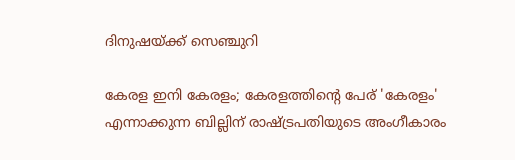ദിനുഷയ്ക്ക് സെഞ്ചുറി

കേരള ഇനി കേരളം; കേരളത്തിന്റെ പേര് 'കേരളം' എന്നാക്കുന്ന ബില്ലിന് രാഷ്ട്രപതിയുടെ അംഗീകാരം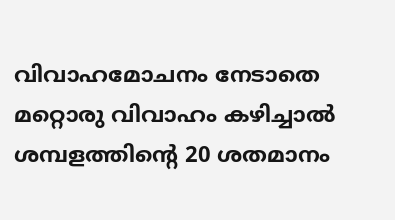വിവാഹമോചനം നേടാതെ മറ്റൊരു വിവാഹം കഴിച്ചാൽ ശമ്പളത്തിന്‍റെ 20 ശതമാനം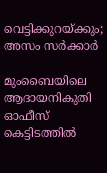വെട്ടിക്കുറ‍യ്ക്കും; അസം സർക്കാർ

മുംബൈയിലെ ആദായനികുതി ഓഫീസ് കെട്ടിടത്തില്‍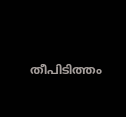തീപിടിത്തം